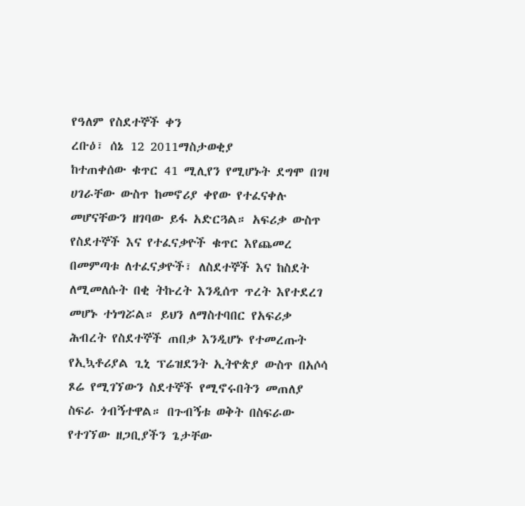የዓለም የስደተኞች ቀን
ረቡዕ፣ ሰኔ 12 2011ማስታወቂያ
ከተጠቀሰው ቁጥር 41 ሚሊየን የሚሆኑት ደግሞ በገዛ ሀገራቸው ውስጥ ከመኖሪያ ቀየው የተፈናቀሉ መሆናቸውን ዘገባው ይፋ አድርጓል። አፍሪቃ ውስጥ የስደተኞች እና የተፈናቃዮች ቁጥር እየጨመረ በመምጣቱ ለተፈናቃዮች፣ ለስደተኞች እና ከስደት ለሚመለሱት በቂ ትኩረት እንዲሰጥ ጥረት እየተደረገ መሆኑ ተነግሯል። ይህን ለማስተባበር የአፍሪቃ ሕብረት የስደተኞች ጠበቃ እንዲሆኑ የተመረጡት የኢኳቶሪያል ጊኒ ፕሬዝደንት ኢትዮጵያ ውስጥ በአሶሳ ጾሬ የሚገኘውን ስደተኞች የሚኖሩበትን መጠለያ ስፍራ ጎብኝተዋል። በጉብኝቱ ወቅት በስፍራው የተገኘው ዘጋቢያችን ጌታቸው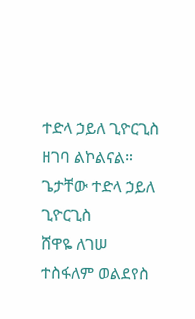ተድላ ኃይለ ጊዮርጊስ ዘገባ ልኮልናል።
ጌታቸው ተድላ ኃይለ ጊዮርጊስ
ሸዋዬ ለገሠ
ተስፋለም ወልደየስ